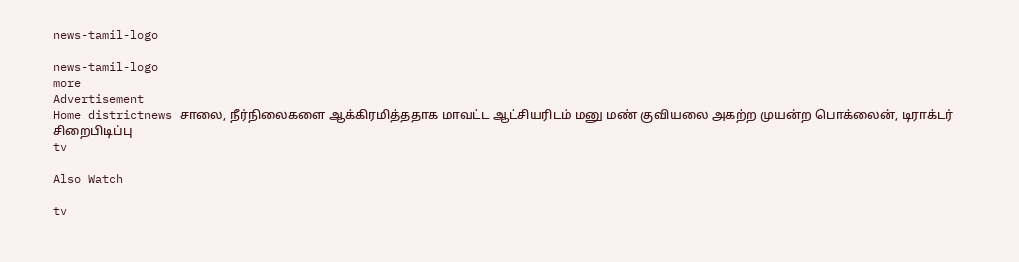news-tamil-logo

news-tamil-logo
more
Advertisement
Home districtnews சாலை, நீர்நிலைகளை ஆக்கிரமித்ததாக மாவட்ட ஆட்சியரிடம் மனு மண் குவியலை அகற்ற முயன்ற பொக்லைன், டிராக்டர் சிறைபிடிப்பு
tv

Also Watch

tv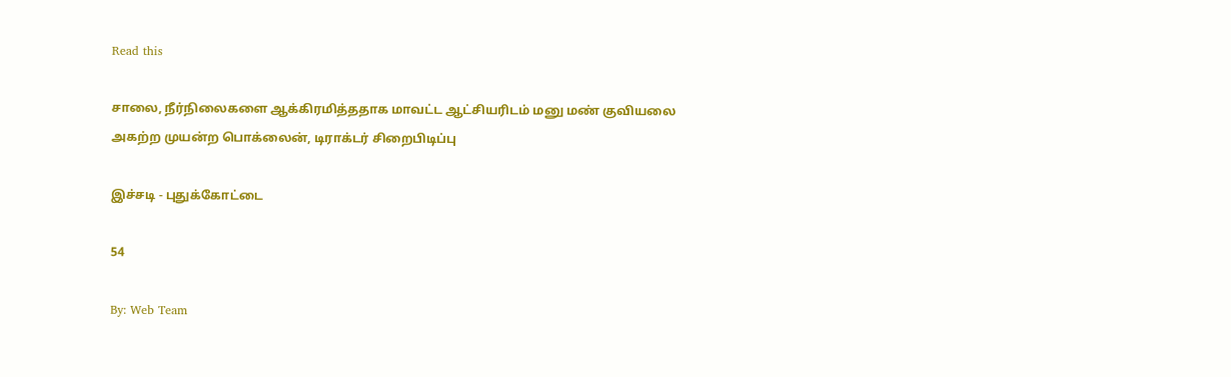Read this

சாலை, நீர்நிலைகளை ஆக்கிரமித்ததாக மாவட்ட ஆட்சியரிடம் மனு மண் குவியலை அகற்ற முயன்ற பொக்லைன், டிராக்டர் சிறைபிடிப்பு

இச்சடி - புதுக்கோட்டை

54

By: Web Team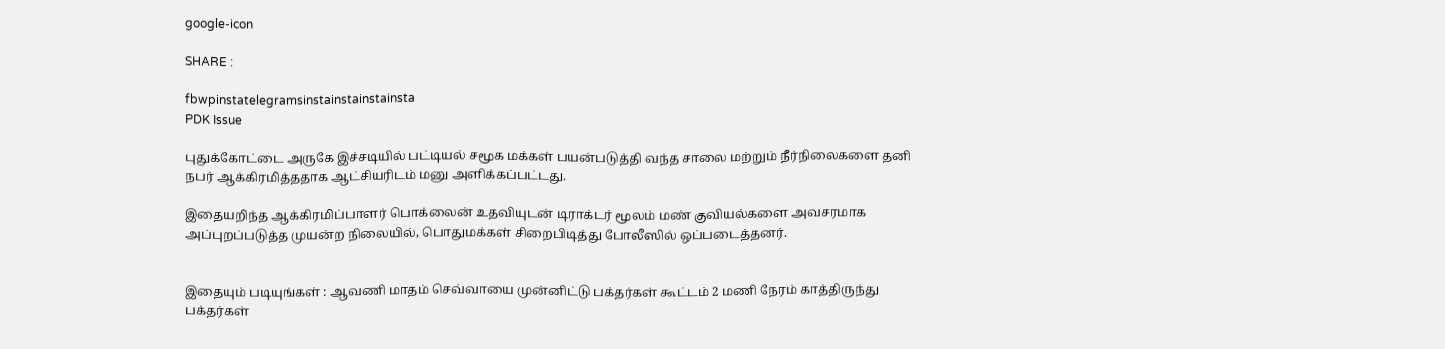google-icon

SHARE :

fbwpinstatelegramsinstainstainstainsta
PDK Issue

புதுக்கோட்டை அருகே இச்சடியில் பட்டியல் சமூக மக்கள் பயன்படுத்தி வந்த சாலை மற்றும் நீர்நிலைகளை தனி நபர் ஆக்கிரமித்ததாக ஆட்சியரிடம் மனு அளிக்கப்பட்டது.

இதையறிந்த ஆக்கிரமிப்பாளர் பொக்லைன் உதவியுடன் டிராக்டர் மூலம் மண் குவியல்களை அவசரமாக அப்புறப்படுத்த முயன்ற நிலையில், பொதுமக்கள் சிறைபிடித்து போலீஸில் ஒப்படைத்தனர்.


இதையும் படியுங்கள் : ஆவணி மாதம் செவ்வாயை முன்னிட்டு பக்தர்கள் கூட்டம் 2 மணி நேரம் காத்திருந்து பக்தர்கள்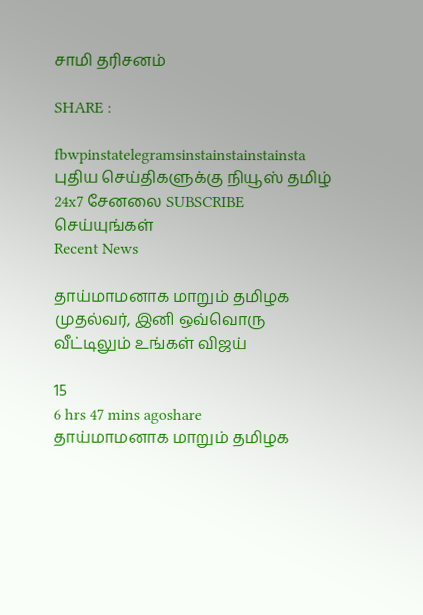சாமி தரிசனம்

SHARE :

fbwpinstatelegramsinstainstainstainsta
புதிய செய்திகளுக்கு நியூஸ் தமிழ் 24x7 சேனலை SUBSCRIBE செய்யுங்கள்
Recent News

தாய்மாமனாக மாறும் தமிழக முதல்வர், இனி ஒவ்வொரு வீட்டிலும் உங்கள் விஜய்

15
6 hrs 47 mins agoshare
தாய்மாமனாக மாறும் தமிழக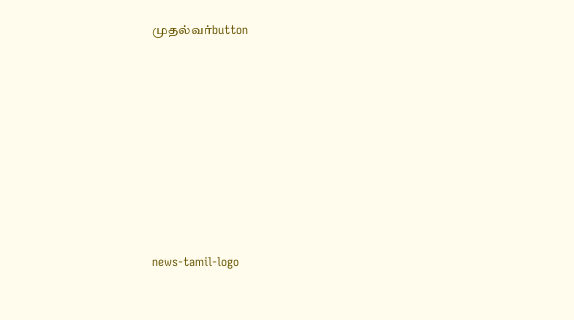முதல்வர்button








news-tamil-logo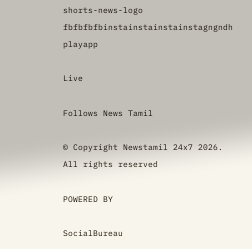shorts-news-logo
fbfbfbfbinstainstainstainstagngndh
playapp

Live

Follows News Tamil

© Copyright Newstamil 24x7 2026. All rights reserved

POWERED BY

SocialBureau